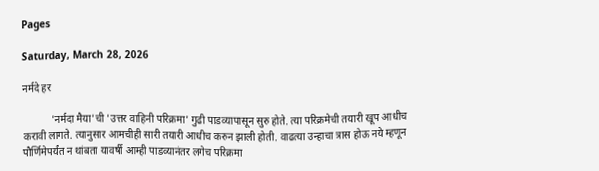Pages

Saturday, March 28, 2026

नर्मदे हर

           'नर्मदा मैया'ची 'उत्तर वाहिनी परिक्रमा' गुढी पाडव्यापासून सुरु होते. त्या परिक्रमेची तयारी खूप आधीच करावी लागते. त्यानुसार आमचीही सारी तयारी आधीच करुन झाली होती. वाढत्या उन्हाचा त्रास होऊ नये म्हणून पौर्णिमेपर्यंत न थांबता यावर्षी आम्ही पाडव्यानंतर लगेच परिक्रमा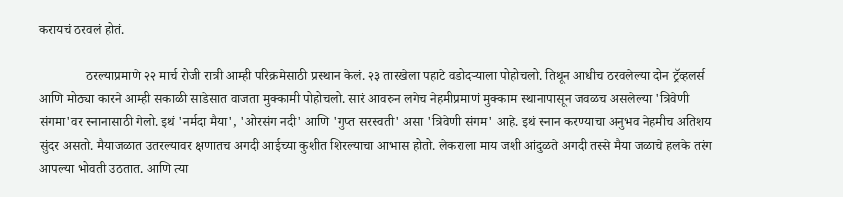करायचं ठरवलं होतं.

              ठरल्याप्रमाणे २२ मार्च रोजी रात्री आम्ही परिक्रमेसाठी प्रस्थान केलं. २३ तारखेला पहाटे वडोदऱ्याला पोहोचलो. तिथून आधीच ठरवलेल्या दोन ट्रॅव्हलर्स आणि मोठ्या कारने आम्ही सकाळी साडेसात वाजता मुक्कामी पोहोचलो. सारं आवरुन लगेच नेहमीप्रमाणं मुक्काम स्थानापासून जवळच असलेल्या 'त्रिवेणी संगमा'वर स्नानासाठी गेलो. इथं 'नर्मदा मैया', 'ओरसंग नदी' आणि 'गुप्त सरस्वती' असा 'त्रिवेणी संगम' आहे. इथं स्नान करण्याचा अनुभव नेहमीच अतिशय सुंदर असतो. मैयाजळात उतरल्यावर क्षणातच अगदी आईच्या कुशीत शिरल्याचा आभास होतो. लेकराला माय जशी आंदुळते अगदी तस्से मैया जळाचे हलके तरंग आपल्या भोवती उठतात. आणि त्या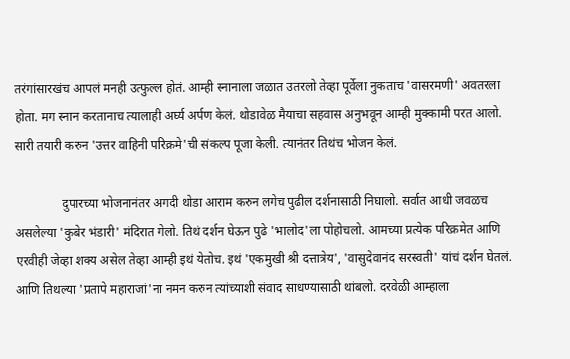तरंगांसारखंच आपलं मनही उत्फुल्ल होतं. आम्ही स्नानाला जळात उतरलो तेव्हा पूर्वेला नुकताच 'वासरमणी' अवतरला होता. मग स्नान करतानाच त्यालाही अर्घ्य अर्पण केलं. थोडावेळ मैयाचा सहवास अनुभवून आम्ही मुक्कामी परत आलो. सारी तयारी करुन 'उत्तर वाहिनी परिक्रमे'ची संकल्प पूजा केली. त्यानंतर तिथंच भोजन केलं.

               दुपारच्या भोजनानंतर अगदी थोडा आराम करुन लगेच पुढील दर्शनासाठी निघालो. सर्वात आधी जवळच असलेल्या 'कुबेर भंडारी' मंदिरात गेलो. तिथं दर्शन घेऊन पुढे 'भालोद'ला पोहोचलो. आमच्या प्रत्येक परिक्रमेत आणि एरवीही जेव्हा शक्य असेल तेव्हा आम्ही इथं येतोच. इथं 'एकमुखी श्री दत्तात्रेय', 'वासुदेवानंद सरस्वती' यांचं दर्शन घेतलं. आणि तिथल्या 'प्रतापे महाराजां'ना नमन करुन त्यांच्याशी संवाद साधण्यासाठी थांबलो. दरवेळी आम्हाला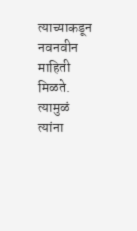त्याच्याकडून नवनवीन माहिती मिळते. त्यामुळं त्यांना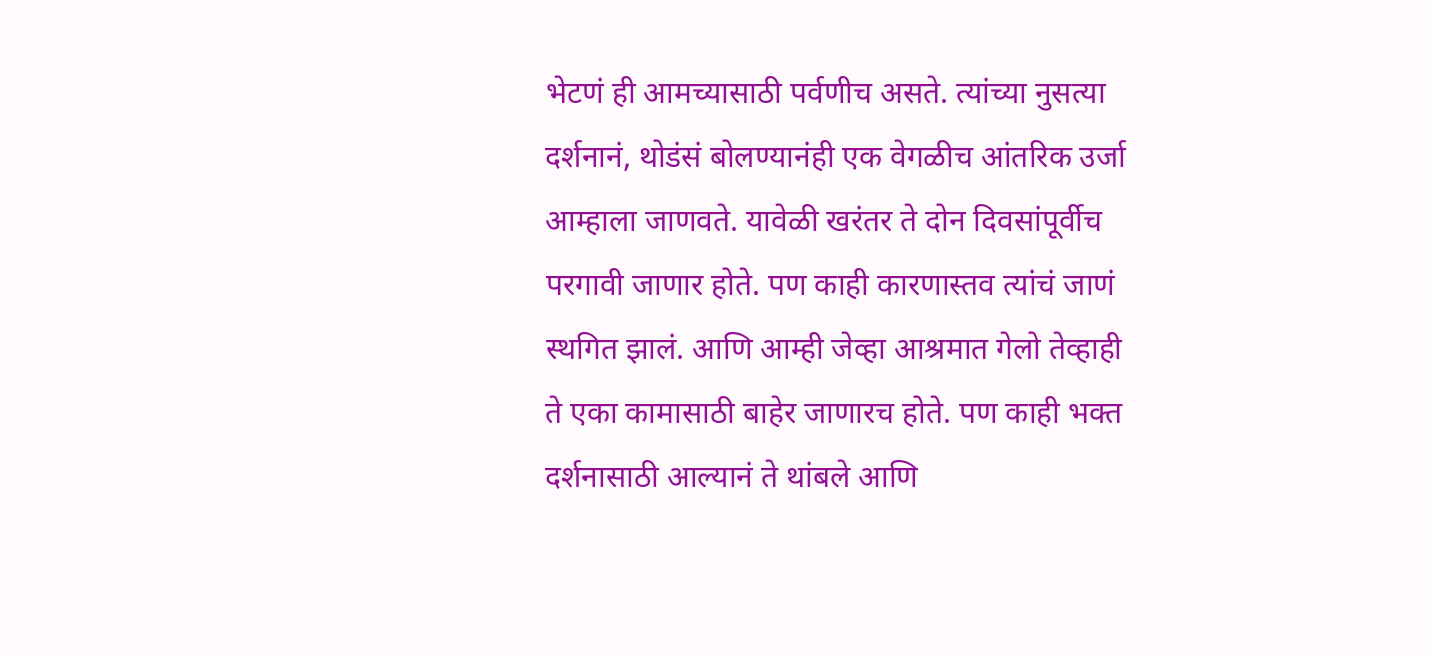भेटणं ही आमच्यासाठी पर्वणीच असते. त्यांच्या नुसत्या दर्शनानं, थोडंसं बोलण्यानंही एक वेगळीच आंतरिक उर्जा आम्हाला जाणवते. यावेळी खरंतर ते दोन दिवसांपूर्वीच परगावी जाणार होते. पण काही कारणास्तव त्यांचं जाणं स्थगित झालं. आणि आम्ही जेव्हा आश्रमात गेलो तेव्हाही ते एका कामासाठी बाहेर जाणारच होते. पण काही भक्त दर्शनासाठी आल्यानं ते थांबले आणि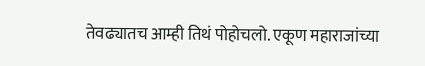तेवढ्यातच आम्ही तिथं पोहोचलो. एकूण महाराजांच्या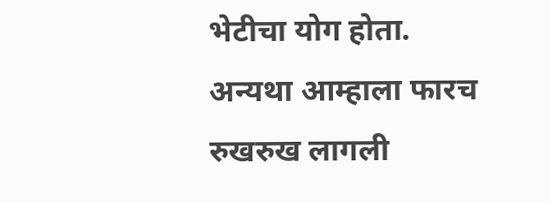भेटीचा योग होता. अन्यथा आम्हाला फारच रुखरुख लागली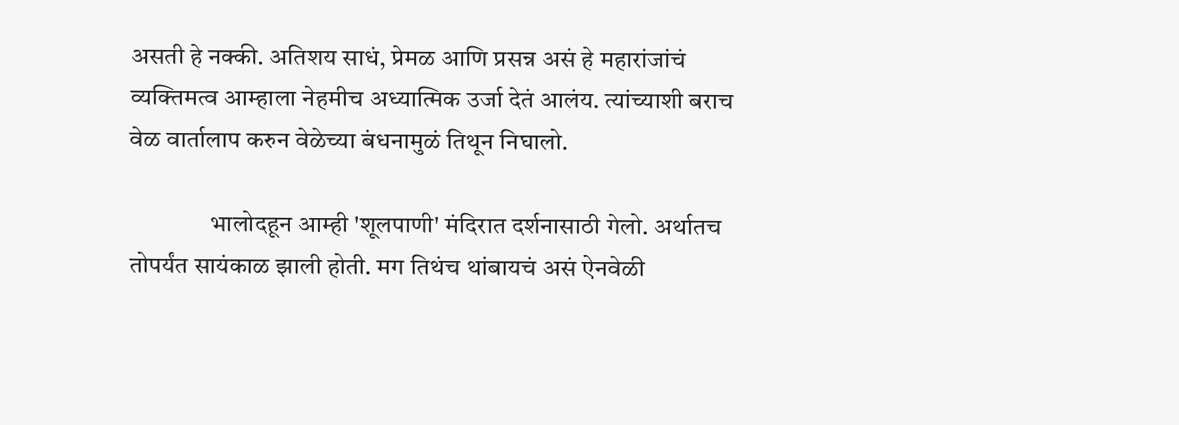असती हे नक्की. अतिशय साधं, प्रेमळ आणि प्रसन्न असं हे महारांजांचं व्यक्तिमत्व आम्हाला नेहमीच अध्यात्मिक उर्जा देतं आलंय. त्यांच्याशी बराच वेळ वार्तालाप करुन वेळेच्या बंधनामुळं तिथून निघालो.

                भालोदहून आम्ही 'शूलपाणी' मंदिरात दर्शनासाठी गेलो. अर्थातच तोपर्यंत सायंकाळ झाली होती. मग तिथंच थांबायचं असं ऐनवेळी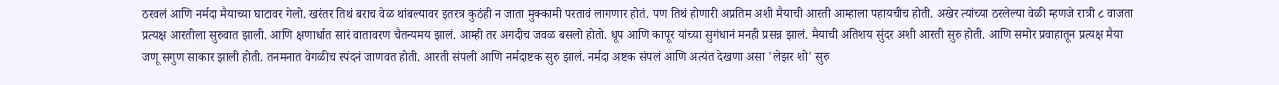ठरवलं आणि नर्मदा मैयाच्या घाटावर गेलो. खरंतर तिथं बराच वेळ थांबल्यावर इतरत्र कुठंही न जाता मुक्कामी परतावं लागणार होतं. पण तिथं होणारी अप्रतिम अशी मैयाची आरती आम्हाला पहायचीच होती. अखेर त्यांच्या ठरलेल्या वेळी म्हणजे रात्री ८ वाजता प्रत्यक्ष आरतीला सुरुवात झाली. आणि क्षणार्धात सारं वातावरण चैतन्यमय झालं. आम्ही तर अगदीच जवळ बसलो होतो. धूप आणि कापूर यांच्या सुगंधानं मनही प्रसन्न झालं. मैयाची अतिशय सुंदर अशी आरती सुरु होती. आणि समोर प्रवाहातून प्रत्यक्ष मैया जणू सगुण साकार झाली होती. तनमनात वेगळीच स्पंदनं जाणवत होती. आरती संपली आणि नर्मदाष्टक सुरु झालं. नर्मदा अष्टक संपलं आणि अत्यंत देखणा असा 'लेझर शो' सुरु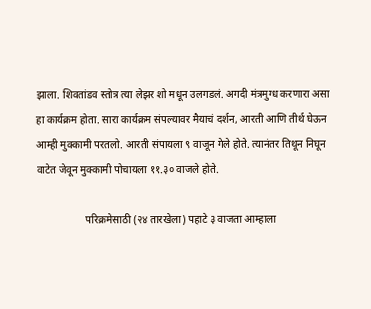झाला. शिवतांडव स्तोत्र त्या लेझर शो मधून उलगडलं. अगदी मंत्रमुग्ध करणारा असा हा कार्यक्रम होता. सारा कार्यक्रम संपल्यावर मैयाचं दर्शन, आरती आणि तीर्थ घेऊन आम्ही मुक्कामी परतलो. आरती संपायला ९ वाजून गेले होते. त्यानंतर तिथून निघून वाटेत जेवून मुक्कामी पोचायला ११.३० वाजले होते.

                   परिक्रमेसाठी (२४ तारखेला) पहाटे ३ वाजता आम्हाला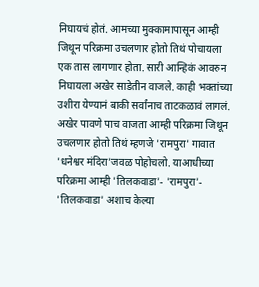निघायचं होतं. आमच्या मुक्कामापासून आम्ही जिथून परिक्रमा उचलणार होतो तिथं पोचायला एक तास लागणार होता. सारी आन्हिकं आवरुन निघायला अखेर साडेतीन वाजले. काही भक्तांच्या उशीरा येण्यानं बाकी सर्वांनाच ताटकळावं लागलं. अखेर पावणे पाच वाजता आम्ही परिक्रमा जिथून उचलणार होतो तिथं म्हणजे 'रामपुरा' गावात 'धनेश्वर मंदिरा'जवळ पोहोचलो. याआधीच्या परिक्रमा आम्ही 'तिलकवाडा'- 'रामपुरा'- 'तिलकवाडा' अशाच केल्या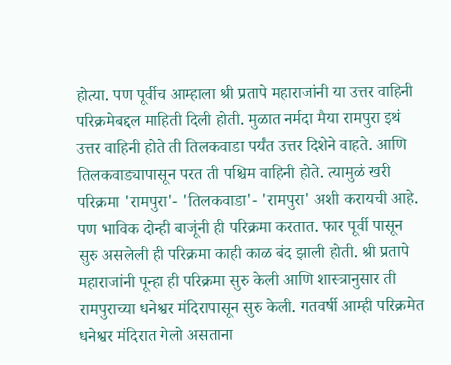होत्या. पण पूर्वीच आम्हाला श्री प्रतापे महाराजांनी या उत्तर वाहिनी परिक्रमेबद्दल माहिती दिली होती. मुळात नर्मदा मैया रामपुरा इथं उत्तर वाहिनी होते ती तिलकवाडा पर्यंत उत्तर दिशेने वाहते. आणि तिलकवाड्यापासून परत ती पश्चिम वाहिनी होते. त्यामुळं खरी परिक्रमा 'रामपुरा'- 'तिलकवाडा'- 'रामपुरा' अशी करायची आहे. पण भाविक दोन्ही बाजूंनी ही परिक्रमा करतात. फार पूर्वी पासून सुरु असलेली ही परिक्रमा काही काळ बंद झाली होती. श्री प्रतापे महाराजांनी पून्हा ही परिक्रमा सुरु केली आणि शास्त्रानुसार ती रामपुराच्या धनेश्वर मंदिरापासून सुरु केली. गतवर्षी आम्ही परिक्रमेत धनेश्वर मंदिरात गेलो असताना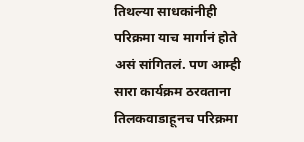तिथल्या साधकांनीही परिक्रमा याच मार्गानं होते असं सांगितलं. पण आम्ही सारा कार्यक्रम ठरवताना तिलकवाडाहूनच परिक्रमा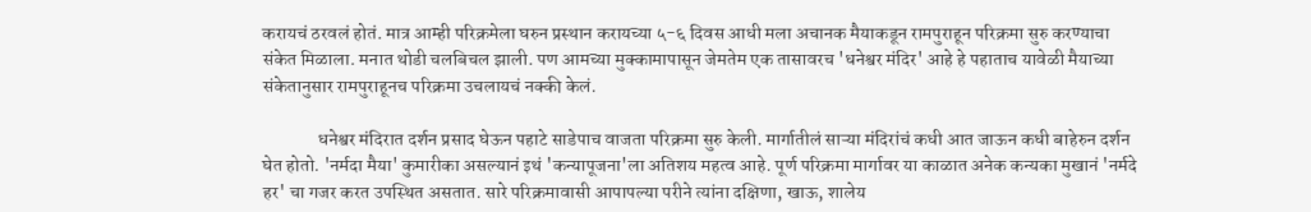करायचं ठरवलं होतं. मात्र आम्ही परिक्रमेला घरुन प्रस्थान करायच्या ५-६ दिवस आधी मला अचानक मैयाकडून रामपुराहून परिक्रमा सुरु करण्याचा संकेत मिळाला. मनात थोडी चलबिचल झाली. पण आमच्या मुक्कामापासून जेमतेम एक तासावरच 'धनेश्वर मंदिर' आहे हे पहाताच यावेळी मैयाच्या संकेतानुसार रामपुराहूनच परिक्रमा उचलायचं नक्की केलं.

               धनेश्वर मंदिरात दर्शन प्रसाद घेऊन पहाटे साडेपाच वाजता परिक्रमा सुरु केली. मार्गातीलं साऱ्या मंदिरांचं कधी आत जाऊन कधी बाहेरुन दर्शन घेत होतो. 'नर्मदा मैया' कुमारीका असल्यानं इथं 'कन्यापूजना'ला अतिशय महत्व आहे. पूर्ण परिक्रमा मार्गावर या काळात अनेक कन्यका मुखानं 'नर्मदे हर' चा गजर करत उपस्थित असतात. सारे परिक्रमावासी आपापल्या परीने त्यांना दक्षिणा, खाऊ, शालेय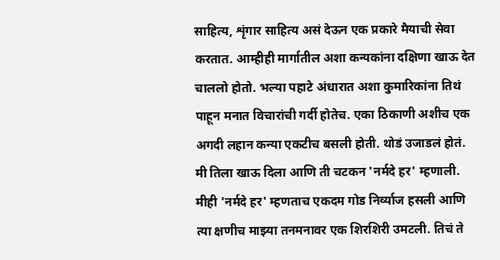साहित्य, शृंगार साहित्य असं देऊन एक प्रकारे मैयाची सेवा करतात. आम्हीही मार्गातील अशा कन्यकांना दक्षिणा खाऊ देत चाललो होतो. भल्या पहाटे अंधारात अशा कुमारिकांना तिथं पाहून मनात विचारांची गर्दी होतेच. एका ठिकाणी अशीच एक अगदी लहान कन्या एकटीच बसली होती. थोडं उजाडलं होतं. मी तिला खाऊ दिला आणि ती चटकन 'नर्मदे हर' म्हणाली. मीही 'नर्मदे हर' म्हणताच एकदम गोड निर्व्याज हसली आणि त्या क्षणीच माझ्या तनमनावर एक शिरशिरी उमटली. तिचं ते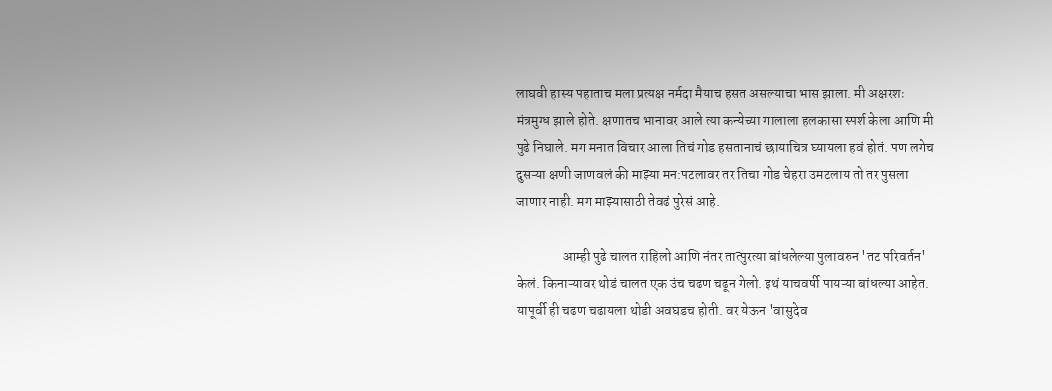लाघवी हास्य पहाताच मला प्रत्यक्ष नर्मदा मैयाच हसत असल्याचा भास झाला. मी अक्षरशः मंत्रमुग्ध झाले होते. क्षणातच भानावर आले त्या कन्येच्या गालाला हलकासा स्पर्श केला आणि मी पुढे निघाले. मग मनात विचार आला तिचं गोड हसतानाचं छायाचित्र घ्यायला हवं होतं. पण लगेच दुसऱ्या क्षणी जाणवलं की माझ्या मन:पटलावर तर तिचा गोड चेहरा उमटलाय तो तर पुसला जाणार नाही. मग माझ्यासाठी तेवढं पुरेसं आहे.

                 आम्ही पुढे चालत राहिलो आणि नंतर तात्पुरत्या बांधलेल्या पुलावरुन 'तट परिवर्तन' केलं. किनाऱ्यावर थोडं चालत एक उंच चढण चढून गेलो. इथं याचवर्षी पायऱ्या बांधल्या आहेत. यापूर्वी ही चढण चढायला थोडी अवघडच होती. वर येऊन 'वासुदेव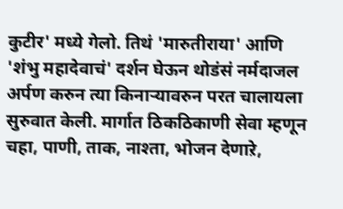कुटीर' मध्ये गेलो. तिथं 'मारुतीराया' आणि 'शंभु महादेवाचं' दर्शन घेऊन थोडंसं नर्मदाजल अर्पण करुन‌ त्या किनाऱ्यावरुन परत चालायला सुरुवात केली. मार्गात ठिकठिकाणी सेवा म्हणून चहा, पाणी, ताक, नाश्ता, भोजन देणाऱे,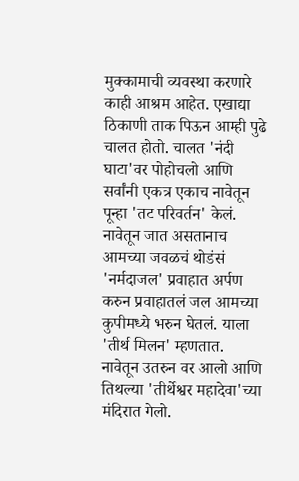मुक्कामाची व्यवस्था करणारे काही आश्रम आहेत. एखाद्या ठिकाणी ताक पिऊन आम्ही पुढे चालत होतो. चालत 'नंदी घाटा'वर पोहोचलो आणि सर्वांनी एकत्र एकाच नावेतून पून्हा 'तट परिवर्तन' केलं. नावेतून जात असतानाच आमच्या जवळचं थोडंसं 'नर्मदाजल' प्रवाहात अर्पण करुन प्रवाहातलं जल आमच्या कुपीमध्ये भरुन घेतलं. याला 'तीर्थ मिलन' म्हणतात.  नावेतून उतरुन वर आलो आणि तिथल्या 'तीर्थेश्वर महादेवा'च्या मंदिरात गेलो.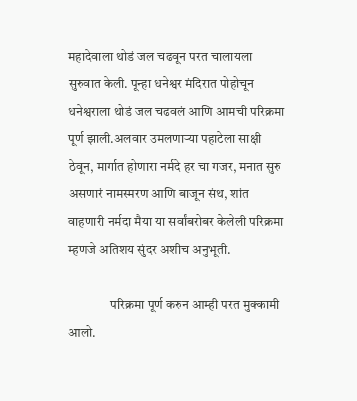महादेवाला थोडं जल चढवून परत चालायला सुरुवात केली. पून्हा धनेश्वर मंदिरात पोहोचून धनेश्वराला थोडं जल चढवलं आणि आमची परिक्रमा पूर्ण झाली.अलवार उमलणाऱ्या पहाटेला साक्षी ठेवून, मार्गात होणारा नर्मदे हर चा गजर, मनात सुरु असणारं नामस्मरण आणि बाजून संथ, शांत वाहणारी नर्मदा मैया या सर्वांबरोबर केलेली परिक्रमा म्हणजे अतिशय सुंदर अशीच अनुभूती.

                परिक्रमा पूर्ण करुन आम्ही परत मुक्कामी आलो.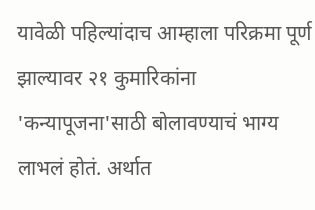यावेळी पहिल्यांदाच आम्हाला परिक्रमा पूर्ण झाल्यावर २१ कुमारिकांना 'कन्यापूजना'साठी बोलावण्याचं भाग्य लाभलं होतं. अर्थात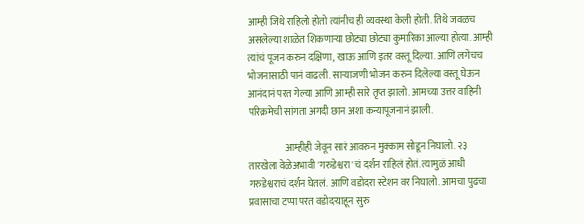आम्ही जिथे राहिलो होतो त्यांनीच ही व्यवस्था केली होती. तिथे जवळच असलेल्या शाळेत शिकणाऱ्या छोट्या छोट्या कुमारिका आल्या होत्या. आम्ही त्यांचं पूजन करुन दक्षिणा, खाऊ आणि इतर वस्तू दिल्या. आणि लगेचच भोजनासाठी पानं वाढली. साऱ्याजणी भोजन करुन दिलेल्या वस्तू घेऊन आनंदानं परत गेल्या आणि आम्ही सारे तृप्त झालो. आमच्या उत्तर वाहिनी परिक्रमेची सांगता अगदी छान अशा कन्यापूजनानं झाली.

                   आम्हीही जेवून सारं आवरुन मुक्काम सोडून निघालो. २३ तारखेला वेळेअभावी 'गरुडेश्वरा'चं दर्शन राहिलं होतं. त्यामुळं आधी गरुडेश्वराचं दर्शन घेतलं. आणि वडोदरा स्टेशन वर निघालो. आमचा पुढचा प्रवासाचा टप्पा परत वडोदऱ्याहून सुरु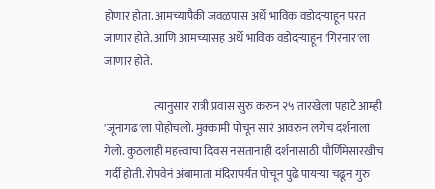होणार होता. आमच्यापैकी जवळपास अर्धे भाविक वडोदऱ्याहून परत जाणार होते. आणि आमच्यासह अर्धे भाविक वडोदऱ्याहून 'गिरनार'ला जाणार होते.

                      त्यानुसार रात्री प्रवास सुरु करुन २५ तारखेला पहाटे आम्ही 'जूनागढ'ला पोहोचलो. मुक्कामी पोचून सारं आवरुन लगेच दर्शनाला गेलो. कुठलाही महत्त्वाचा दिवस नसतानाही दर्शनासाठी पौर्णिमेसारखीच गर्दी होती. रोपवेनं अंबामाता मंदिरापर्यंत पोचून पुढे पायऱ्या चढून गुरु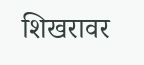शिखरावर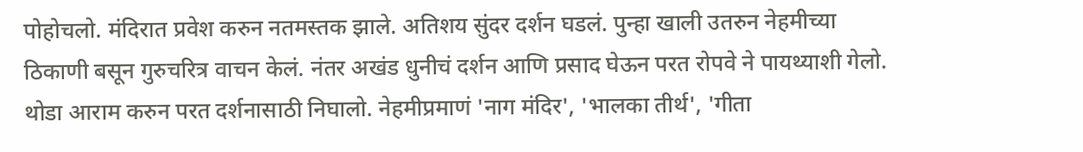पोहोचलो. मंदिरात प्रवेश करुन नतमस्तक झाले. अतिशय सुंदर दर्शन घडलं. पुन्हा खाली उतरुन नेहमीच्या ठिकाणी बसून गुरुचरित्र वाचन केलं. नंतर अखंड धुनीचं दर्शन आणि प्रसाद घेऊन परत रोपवे ने पायथ्याशी गेलो. थोडा आराम करुन परत दर्शनासाठी निघालो. नेहमीप्रमाणं 'नाग मंदिर', 'भालका तीर्थ', 'गीता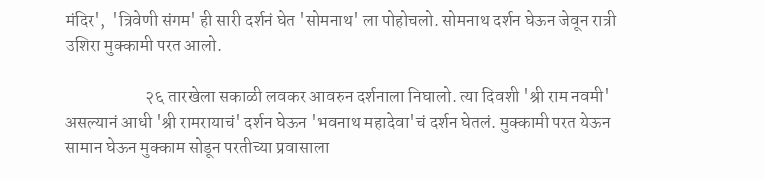मंदिर',  'त्रिवेणी संगम' ही सारी दर्शनं घेत 'सोमनाथ' ला पोहोचलो. सोमनाथ दर्शन घेऊन जेवून रात्री उशिरा मुक्कामी परत आलो.

                       २६ तारखेला सकाळी लवकर आवरुन दर्शनाला निघालो. त्या दिवशी 'श्री राम नवमी' असल्यानं आधी 'श्री रामरायाचं' दर्शन घेऊन 'भवनाथ महादेवा'चं दर्शन घेतलं. मुक्कामी परत येऊन सामान घेऊन मुक्काम सोडून परतीच्या प्रवासाला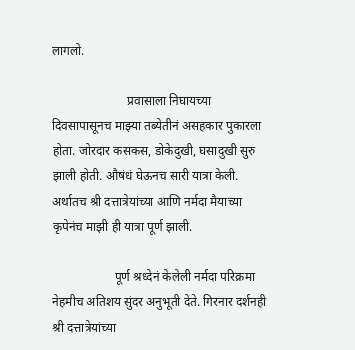लागलो.

                        प्रवासाला निघायच्या दिवसापासूनच माझ्या तब्येतीनं असहकार पुकारला होता. जोरदार कसकस, डोकेदुखी, घसादुखी सुरु झाली होती. औषंधं घेऊनच सारी यात्रा केली. अर्थातच श्री दत्तात्रेयांच्या आणि नर्मदा मैयाच्या कृपेनंच माझी ही यात्रा पूर्ण झाली.

                    पूर्ण श्रध्देनं केलेली नर्मदा परिक्रमा नेहमीच अतिशय सुंदर अनुभूती देते. गिरनार दर्शनही श्री दत्तात्रेयांच्या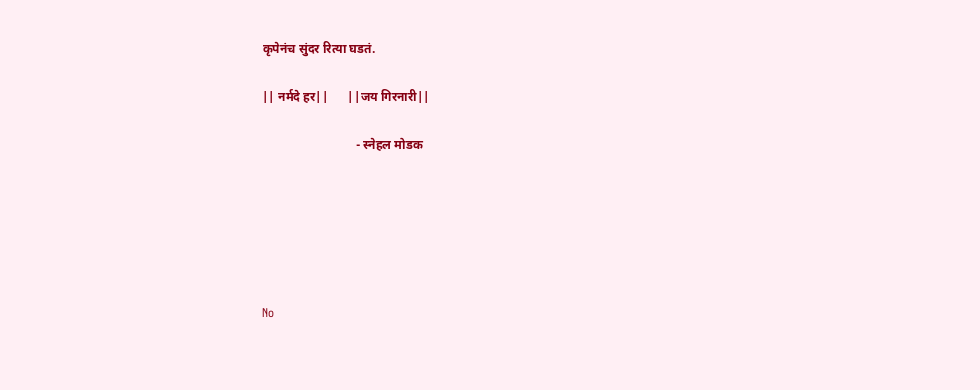कृपेनंच सुंदर रित्या घडतं.

|| नर्मदे हर||      ||जय गिरनारी||

                              - स्नेहल मोडक






No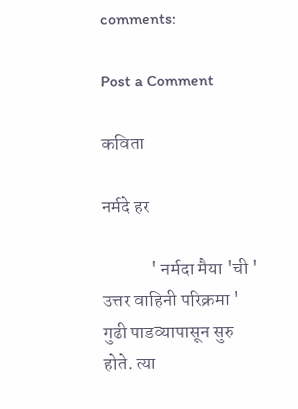comments:

Post a Comment

कविता

नर्मदे हर

             ' नर्मदा मैया 'ची ' उत्तर वाहिनी परिक्रमा ' गुढी पाडव्यापासून सुरु होते. त्या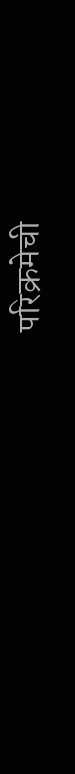परिक्रमेची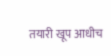तयारी खूप आधीच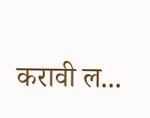करावी ल...